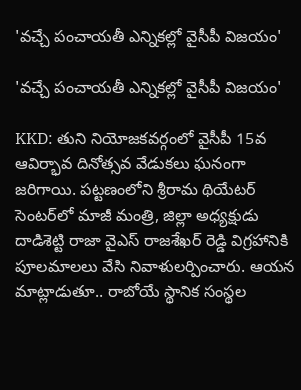'వచ్చే పంచాయతీ ఎన్నికల్లో వైసీపీ విజయం'

'వచ్చే పంచాయతీ ఎన్నికల్లో వైసీపీ విజయం'

KKD: తుని నియోజకవర్గంలో వైసీపీ 15వ ఆవిర్భావ దినోత్సవ వేడుకలు ఘనంగా జరిగాయి. పట్టణంలోని శ్రీరామ థియేటర్ సెంటర్‌లో మాజీ మంత్రి, జిల్లా అధ్యక్షుడు దాడిశెట్టి రాజా వైఎస్ రాజశేఖర్ రెడ్డి విగ్రహానికి పూలమాలలు వేసి నివాళులర్పించారు. ఆయన మాట్లాడుతూ.. రాబోయే స్థానిక సంస్థల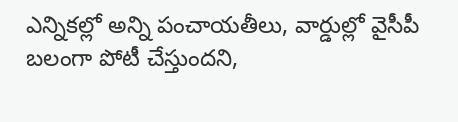ఎన్నికల్లో అన్ని పంచాయతీలు, వార్డుల్లో వైసీపీ బలంగా పోటీ చేస్తుందని,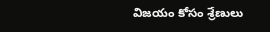విజయం కోసం శ్రేణులు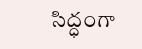సిద్ధంగా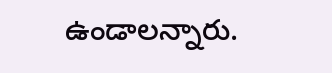ఉండాలన్నారు.